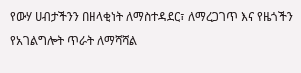የውሃ ሀብታችንን በዘላቂነት ለማስተዳደር፣ ለማረጋገጥ እና የዜጎችን የአገልግሎት ጥራት ለማሻሻል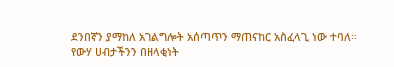ደንበኛን ያማከለ አገልግሎት አሰጣጥን ማጠናከር አስፈላጊ ነው ተባለ።
የውሃ ሀብታችንን በዘላቂነት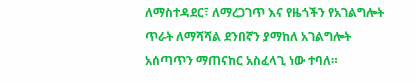ለማስተዳደር፣ ለማረጋገጥ እና የዜጎችን የአገልግሎት ጥራት ለማሻሻል ደንበኛን ያማከለ አገልግሎት አሰጣጥን ማጠናከር አስፈላጊ ነው ተባለ።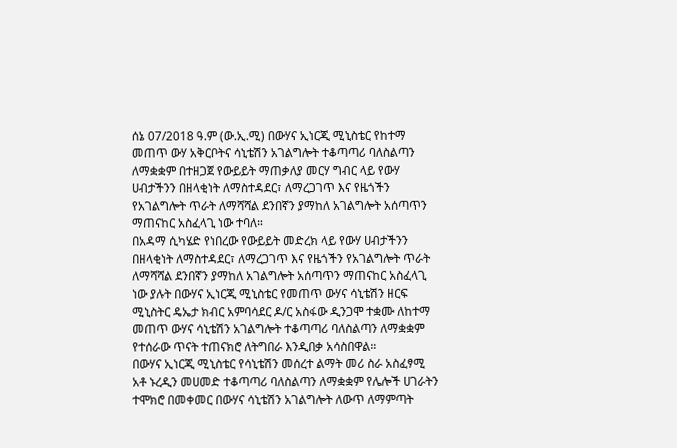ሰኔ 07/2018 ዓ.ም (ው.ኢ.ሚ) በውሃና ኢነርጂ ሚኒስቴር የከተማ መጠጥ ውሃ አቅርቦትና ሳኒቴሽን አገልግሎት ተቆጣጣሪ ባለስልጣን ለማቋቋም በተዘጋጀ የውይይት ማጠቃለያ መርሃ ግብር ላይ የውሃ ሀብታችንን በዘላቂነት ለማስተዳደር፣ ለማረጋገጥ እና የዜጎችን የአገልግሎት ጥራት ለማሻሻል ደንበኛን ያማከለ አገልግሎት አሰጣጥን ማጠናከር አስፈላጊ ነው ተባለ።
በአዳማ ሲካሄድ የነበረው የውይይት መድረክ ላይ የውሃ ሀብታችንን በዘላቂነት ለማስተዳደር፣ ለማረጋገጥ እና የዜጎችን የአገልግሎት ጥራት ለማሻሻል ደንበኛን ያማከለ አገልግሎት አሰጣጥን ማጠናከር አስፈላጊ ነው ያሉት በውሃና ኢነርጂ ሚኒስቴር የመጠጥ ውሃና ሳኒቴሽን ዘርፍ ሚኒስትር ዴኤታ ክብር አምባሳደር ዶ/ር አስፋው ዲንጋሞ ተቋሙ ለከተማ መጠጥ ውሃና ሳኒቴሽን አገልግሎት ተቆጣጣሪ ባለስልጣን ለማቋቋም የተሰራው ጥናት ተጠናክሮ ለትግበራ እንዲበቃ አሳስበዋል።
በውሃና ኢነርጂ ሚኒስቴር የሳኒቴሽን መሰረተ ልማት መሪ ስራ አስፈፃሚ አቶ ኑረዲን መሀመድ ተቆጣጣሪ ባለስልጣን ለማቋቋም የሌሎች ሀገራትን ተሞክሮ በመቀመር በውሃና ሳኒቴሽን አገልግሎት ለውጥ ለማምጣት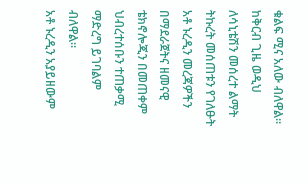ቁልፍ ሚና አለው ብለዋል።
ከቅርብ ጊዜ ወዲህ ለሳኒቴሽን መሰረተ ልማት ትኩረት መሰጠቱን የገለፁት አቶ ኑረዲን መረጃዎችን በማደራጀትና ዘመናዊ ቴክኖሎጂን በመጠቀም ህብረተሰቡን ተጠቃሚ ማድረግ ይገባልም ብለዋል።
አቶ ኑረዲን አያይዘውም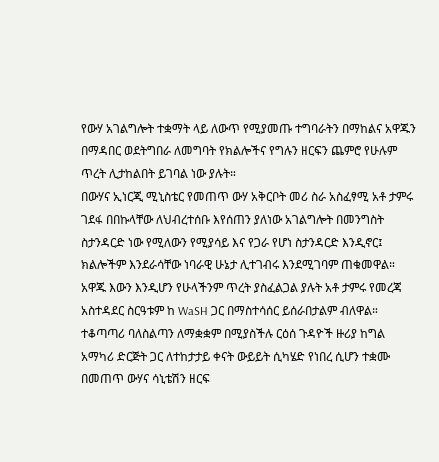የውሃ አገልግሎት ተቋማት ላይ ለውጥ የሚያመጡ ተግባራትን በማከልና አዋጁን በማዳበር ወደትግበራ ለመግባት የክልሎችና የግሉን ዘርፍን ጨምሮ የሁሉም ጥረት ሊታከልበት ይገባል ነው ያሉት።
በውሃና ኢነርጂ ሚኒስቴር የመጠጥ ውሃ አቅርቦት መሪ ስራ አስፈፃሚ አቶ ታምሩ ገደፋ በበኩላቸው ለህብረተሰቡ እየሰጠን ያለነው አገልግሎት በመንግስት ስታንዳርድ ነው የሚለውን የሚያሳይ እና የጋራ የሆነ ስታንዳርድ እንዲኖር፤ ክልሎችም እንደራሳቸው ነባራዊ ሁኔታ ሊተገብሩ እንደሚገባም ጠቁመዋል።
አዋጁ እውን እንዲሆን የሁላችንም ጥረት ያስፈልጋል ያሉት አቶ ታምሩ የመረጃ አስተዳደር ስርዓቱም ከ WaSH ጋር በማስተሳሰር ይሰራበታልም ብለዋል።
ተቆጣጣሪ ባለስልጣን ለማቋቋም በሚያስችሉ ርዕሰ ጉዳዮች ዙሪያ ከግል አማካሪ ድርጅት ጋር ለተከታታይ ቀናት ውይይት ሲካሄድ የነበረ ሲሆን ተቋሙ በመጠጥ ውሃና ሳኒቴሽን ዘርፍ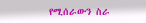የሚሰራውን ስራ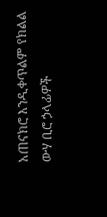አጠናክሮ እንዲቀጥልም የክልል ውሃ ቢሮ ኃላፊዎች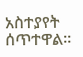አስተያየት ሰጥተዋል።